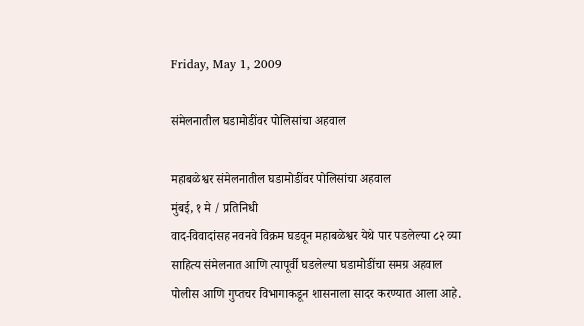Friday, May 1, 2009

संमेलनातील घडामोडींवर पोलिसांचा अहवाल

महाबळेश्वर संमेलनातील घडामोडींवर पोलिसांचा अहवाल
मुंबई, १ मे / प्रतिनिधी
वाद-विवादांसह नवनवे विक्रम घडवून महाबळेश्वर येथे पार पडलेल्या ८२ व्या साहित्य संमेलनात आणि त्यापूर्वी घडलेल्या घडामोडींचा समग्र अहवाल पोलीस आणि गुप्तचर विभागाकडून शासनाला सादर करण्यात आला आहे.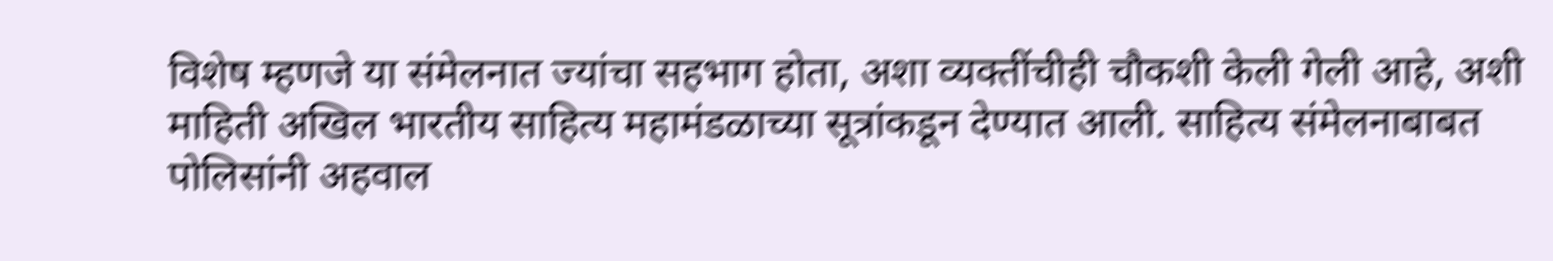विशेष म्हणजे या संमेलनात ज्यांचा सहभाग होता, अशा व्यक्तींचीही चौकशी केली गेली आहे, अशी माहिती अखिल भारतीय साहित्य महामंडळाच्या सूत्रांकडून देण्यात आली. साहित्य संमेलनाबाबत पोलिसांनी अहवाल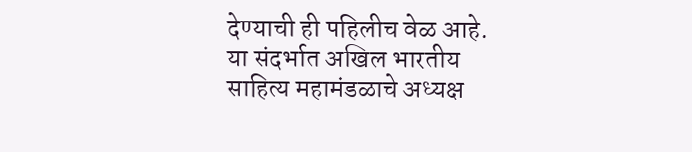देण्याची ही पहिलीच वेळ आहे. या संदर्भात अखिल भारतीय साहित्य महामंडळाचे अध्यक्ष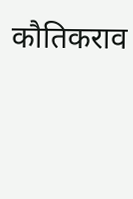कौतिकराव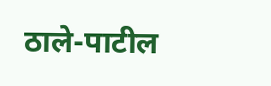ठाले-पाटील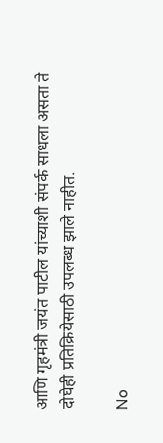आणि गृहमंत्री जयंत पाटील यांच्याशी संपर्क साधला असता ते दोघेही प्रतिक्रियेसाठी उपलब्ध झाले नाहीत.

No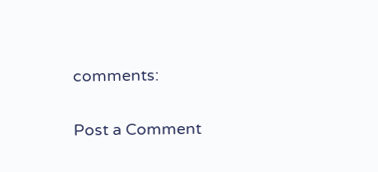comments:

Post a Comment